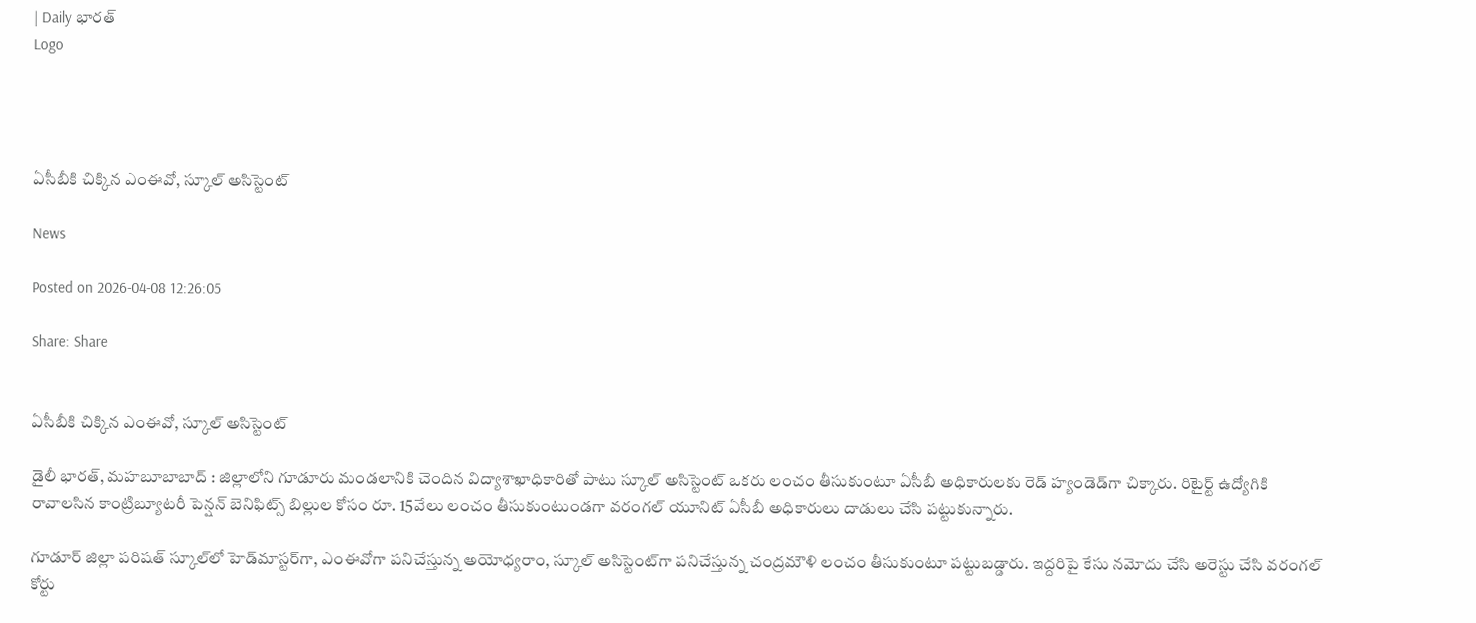| Daily భారత్
Logo




ఏసీబీకి చిక్కిన ఎంఈవో, స్కూల్‌ అసిస్టెంట్‌

News

Posted on 2026-04-08 12:26:05

Share: Share


ఏసీబీకి చిక్కిన ఎంఈవో, స్కూల్‌ అసిస్టెంట్‌

డైలీ భారత్, మహబూబాబాద్‌ : జిల్లాలోని గూడూరు మండలానికి చెందిన విద్యాశాఖాధికారితో పాటు స్కూల్‌ అసిస్టెంట్‌ ఒకరు లంచం తీసుకుంటూ ఏసీబీ అధికారులకు రెడ్‌ హ్యండెడ్‌గా చిక్కారు. రిటైర్ట్‌ ఉద్యోగికి రావాలసిన కాంట్రిబ్యూటరీ పెన్షన్‌ బెనిఫిట్స్‌ బిల్లుల కోసం రూ. 15వేలు లంచం తీసుకుంటుండగా వరంగల్‌ యూనిట్‌ ఏసీబీ అధికారులు దాడులు చేసి పట్టుకున్నారు.

గూడూర్‌ జిల్లా పరిషత్‌ స్కూల్‌లో హెడ్‌మాస్టర్‌గా, ఎంఈవోగా పనిచేస్తున్న అయోధ్యరాం, స్కూల్‌ అసిస్టెంట్‌గా పనిచేస్తున్న చంద్రమౌళి లంచం తీసుకుంటూ పట్టుబడ్డారు. ఇద్దరిపై కేసు నమోదు చేసి అరెస్టు చేసి వరంగల్‌ కోర్టు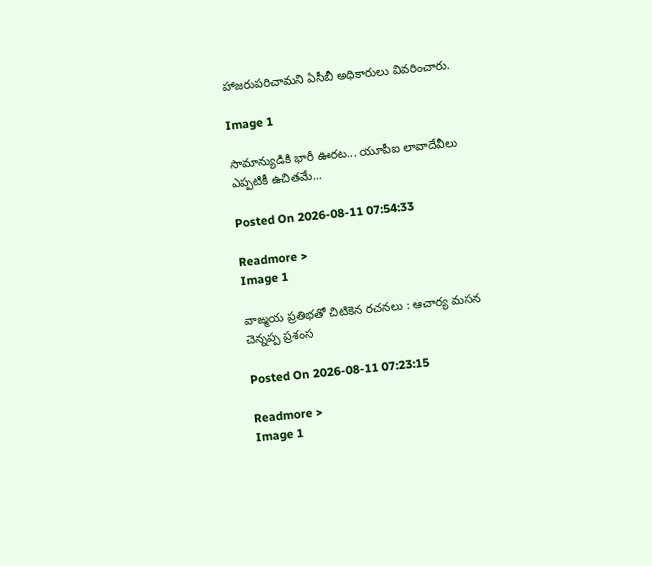హాజరుపరిచామని ఏసీబీ అధికారులు వివరించారు.

Image 1

సామాన్యుడికి భారీ ఊరట... యూపీఐ లావాదేవీలు ఎప్పటికీ ఉచితమే...

Posted On 2026-08-11 07:54:33

Readmore >
Image 1

వాఙ్మయ ప్రతిభతో చిటికెన రచనలు : ఆచార్య మసన చెన్నప్ప ప్రశంస

Posted On 2026-08-11 07:23:15

Readmore >
Image 1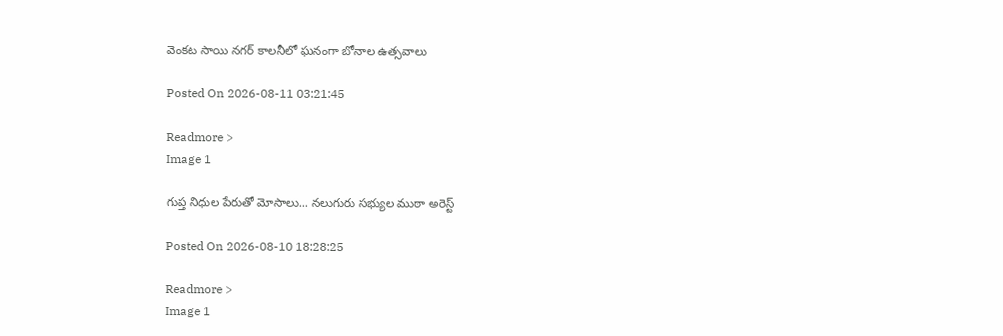వెంకట సాయి నగర్ కాలనీలో ఘనంగా బోనాల ఉత్సవాలు

Posted On 2026-08-11 03:21:45

Readmore >
Image 1

గుప్త నిధుల పేరుతో మోసాలు... నలుగురు సభ్యుల ముఠా అరెస్ట్

Posted On 2026-08-10 18:28:25

Readmore >
Image 1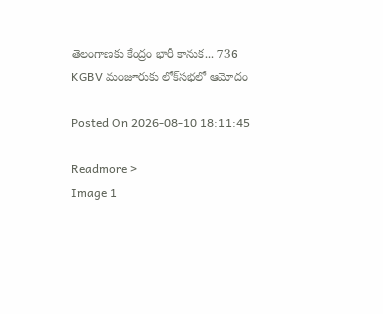తెలంగాణకు కేంద్రం భారీ కానుక... 736 KGBV మంజూరుకు లోక్‌సభలో ఆమోదం

Posted On 2026-08-10 18:11:45

Readmore >
Image 1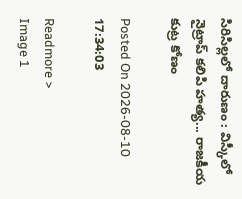సిరిసిల్లలో దారుణం : విస్కీలో నైట్రాప్ కలిపి హత్య... రాజకీయ కుట్ర కోణం

Posted On 2026-08-10 17:34:03

Readmore >
Image 1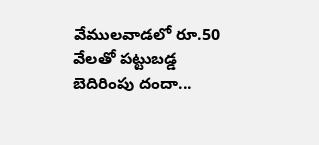వేములవాడలో రూ.50 వేలతో పట్టుబడ్డ బెదిరింపు దందా...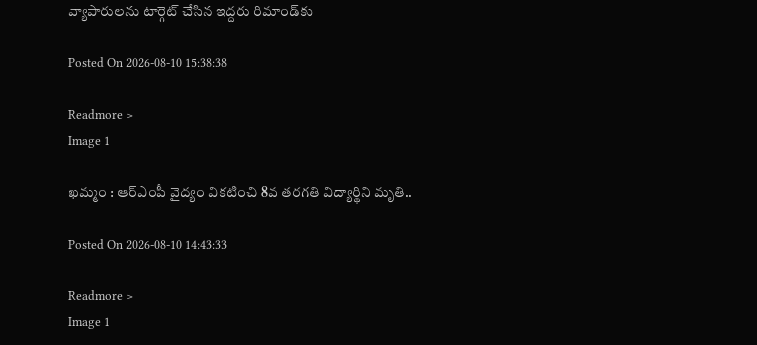వ్యాపారులను టార్గెట్ చేసిన ఇద్దరు రిమాండ్‌కు

Posted On 2026-08-10 15:38:38

Readmore >
Image 1

ఖమ్మం : ఆర్‌ఎంపీ వైద్యం వికటించి 8వ తరగతి విద్యార్థిని మృతి..

Posted On 2026-08-10 14:43:33

Readmore >
Image 1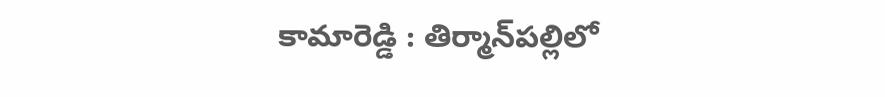కామారెడ్డి : తిర్మాన్‌పల్లిలో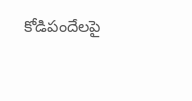కోడిపందేలపై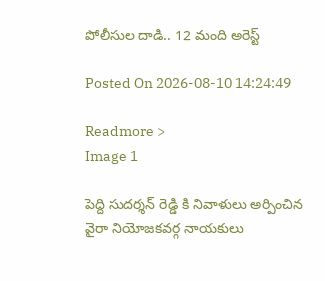పోలీసుల దాడి.. 12 మంది అరెస్ట్

Posted On 2026-08-10 14:24:49

Readmore >
Image 1

పెద్ది సుదర్శన్ రెడ్డి కి నివాళులు అర్పించిన వైరా నియోజకవర్గ నాయకులు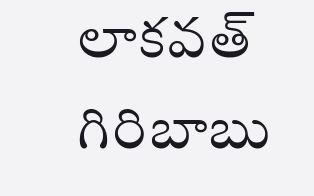లాకవత్ గిరిబాబు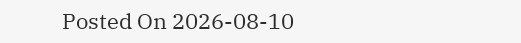Posted On 2026-08-10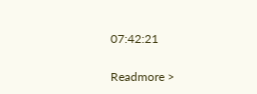07:42:21

Readmore >